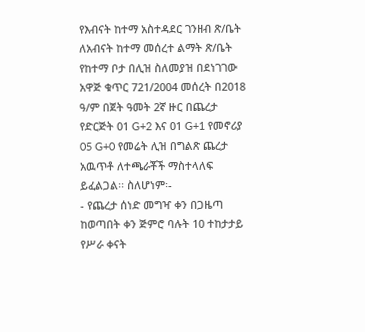የእብናት ከተማ አስተዳደር ገንዘብ ጽ/ቤት ለአብናት ከተማ መሰረተ ልማት ጽ/ቤት የከተማ ቦታ በሊዝ ስለመያዝ በደነገገው አዋጅ ቁጥር 721/2004 መሰረት በ2018 ዓ/ም በጀት ዓመት 2ኛ ዙር በጨረታ የድርጅት 01 G+2 እና 01 G+1 የመኖሪያ 05 G+0 የመሬት ሊዝ በግልጽ ጨረታ አዉጥቶ ለተጫራቾች ማስተላለፍ ይፈልጋል፡፡ ስለሆነም፡-
- የጨረታ ሰነድ መግዣ ቀን በጋዜጣ ከወጣበት ቀን ጅምሮ ባሉት 10 ተከታታይ የሥራ ቀናት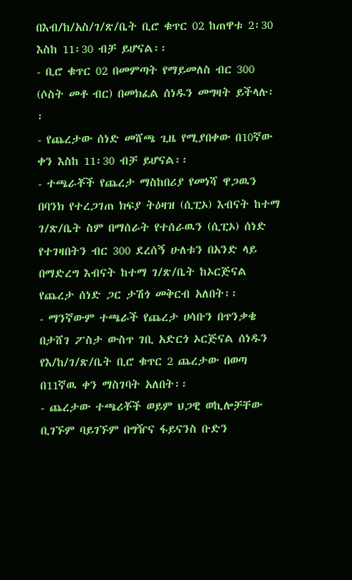በእብ/ከ/አስ/ገ/ጽ/ቤት ቢሮ ቁጥር 02 ከጠዋቱ 2፡30 እስከ 11፡30 ብቻ ይሆናል፡፡
- ቢሮ ቁጥር 02 በመምጣት የማይመለስ ብር 300 (ሶስት መቶ ብር) በመክፈል ሰነዱን መግዛት ይችላሉ፡፡
- የጨረታው ሰነድ መሸጫ ጊዜ የሚያበቀው በ10ኛው ቀን እስከ 11፡30 ብቻ ይሆናል፡፡
- ተጫራቾች የጨረታ ማስከበሪያ የመነሻ ዋጋዉን በባንክ የተረጋገጠ ክፍያ ትዕዛዝ (ሲፒኦ) እብናት ከተማ ገ/ጽ/ቤት ስም በማሰራት የተሰራዉን (ሲፒኦ) ሰነድ የተገዛበትን ብር 300 ደረሰኝ ሁለቱን በአንድ ላይ በማድረግ እብናት ከተማ ገ/ጽ/ቤት ከኦርጅናል የጨረታ ሰነድ ጋር ታሽጎ መቅርብ አለበት፡፡
- ማንኛውም ተጫራች የጨረታ ሀሳቡን በጥንቃቄ በታሸገ ፖስታ ውስጥ ገቢ አድርጎ ኦርጅናል ሰነዱን የእ/ከ/ገ/ጽ/ቤት ቢሮ ቁጥር 2 ጨረታው በወጣ በ11ኛዉ ቀን ማስገባት አለበት፡፡
- ጨረታው ተጫሪቾች ወይም ህጋዊ ወኪሎቻቸው ቢገኙም ባይገኙም በግዥና ፋይናንስ ቡድን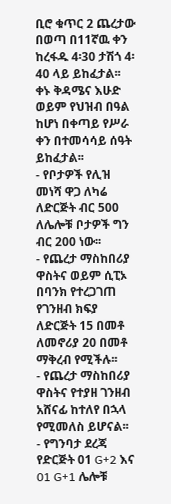ቢሮ ቁጥር 2 ጨረታው በወጣ በ11ኛዉ ቀን ከረፋዱ 4፡30 ታሽጎ 4፡40 ላይ ይከፈታል፡፡ ቀኑ ቅዳሜና እሁድ ወይም የህዝብ በዓል ከሆነ በቀጣይ የሥራ ቀን በተመሳሳይ ሰዓት ይከፈታል፡፡
- የቦታዎች የሊዝ መነሻ ዋጋ ለካሬ ለድርጅት ብር 500 ለሌሎቹ ቦታዎች ግን ብር 200 ነው፡፡
- የጨረታ ማስከበሪያ ዋስትና ወይም ሲፒኦ በባንክ የተረጋገጠ የገንዘብ ክፍያ ለድርጅት 15 በመቶ ለመኖሪያ 20 በመቶ ማቅረብ የሚችሉ፡፡
- የጨረታ ማስከበሪያ ዋስትና የተያዘ ገንዘብ አሸናፊ ከተለየ በኋላ የሚመለስ ይሆናል፡፡
- የግንባታ ደረጃ የድርጅት 01 G+2 እና 01 G+1 ሌሎቹ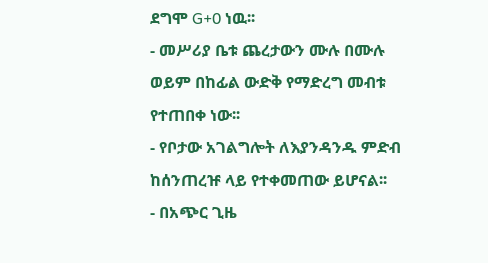ደግሞ G+0 ነዉ፡፡
- መሥሪያ ቤቱ ጨረታውን ሙሉ በሙሉ ወይም በከፊል ውድቅ የማድረግ መብቱ የተጠበቀ ነው፡፡
- የቦታው አገልግሎት ለእያንዳንዱ ምድብ ከሰንጠረዡ ላይ የተቀመጠው ይሆናል፡፡
- በአጭር ጊዜ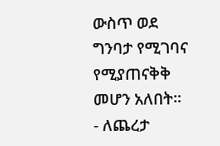ውስጥ ወደ ግንባታ የሚገባና የሚያጠናቅቅ መሆን አለበት፡፡
- ለጨረታ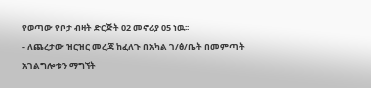የወጣው የቦታ ብዛት ድርጅት 02 መኖሪያ 05 ነዉ፡፡
- ለጨረታው ዝርዝር መረጃ ከፈለጉ በአካል ገ/ፅ/ቤት በመምጣት አገልግሎቱን ማግኘት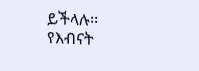ይችላሉ፡፡
የእብናት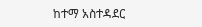ከተማ አስተዳደር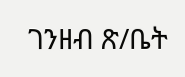ገንዘብ ጽ/ቤት